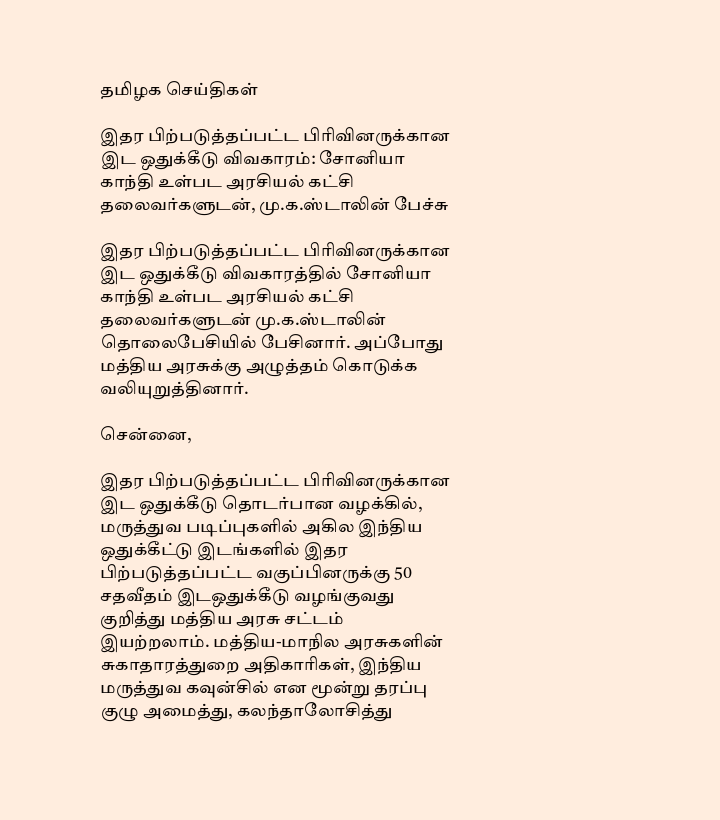தமிழக செய்திகள்

இதர பிற்படுத்தப்பட்ட பிரிவினருக்கான இட ஒதுக்கீடு விவகாரம்: சோனியா காந்தி உள்பட அரசியல் கட்சி தலைவர்களுடன், மு.க.ஸ்டாலின் பேச்சு

இதர பிற்படுத்தப்பட்ட பிரிவினருக்கான இட ஒதுக்கீடு விவகாரத்தில் சோனியா காந்தி உள்பட அரசியல் கட்சி தலைவர்களுடன் மு.க.ஸ்டாலின் தொலைபேசியில் பேசினார். அப்போது மத்திய அரசுக்கு அழுத்தம் கொடுக்க வலியுறுத்தினார்.

சென்னை,

இதர பிற்படுத்தப்பட்ட பிரிவினருக்கான இட ஒதுக்கீடு தொடர்பான வழக்கில், மருத்துவ படிப்புகளில் அகில இந்திய ஒதுக்கீட்டு இடங்களில் இதர பிற்படுத்தப்பட்ட வகுப்பினருக்கு 50 சதவீதம் இடஒதுக்கீடு வழங்குவது குறித்து மத்திய அரசு சட்டம் இயற்றலாம். மத்திய-மாநில அரசுகளின் சுகாதாரத்துறை அதிகாரிகள், இந்திய மருத்துவ கவுன்சில் என மூன்று தரப்பு குழு அமைத்து, கலந்தாலோசித்து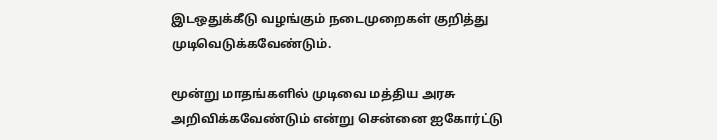இடஒதுக்கீடு வழங்கும் நடைமுறைகள் குறித்து முடிவெடுக்கவேண்டும்.

மூன்று மாதங்களில் முடிவை மத்திய அரசு அறிவிக்கவேண்டும் என்று சென்னை ஐகோர்ட்டு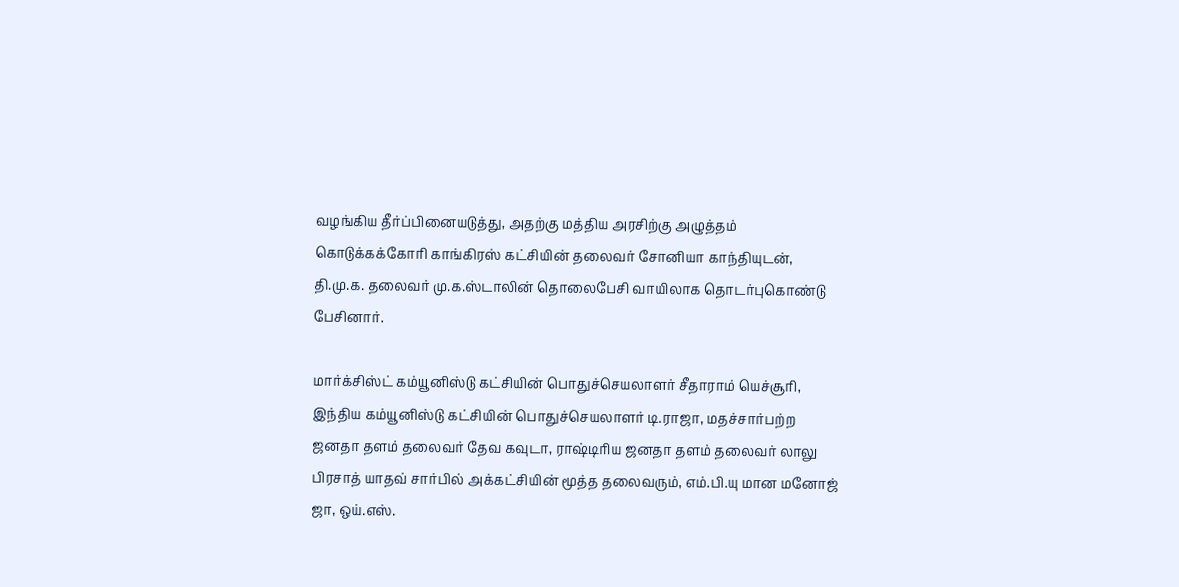வழங்கிய தீர்ப்பினையடுத்து, அதற்கு மத்திய அரசிற்கு அழுத்தம் கொடுக்கக்கோரி காங்கிரஸ் கட்சியின் தலைவர் சோனியா காந்தியுடன், தி.மு.க. தலைவர் மு.க.ஸ்டாலின் தொலைபேசி வாயிலாக தொடர்புகொண்டு பேசினார்.

மார்க்சிஸ்ட் கம்யூனிஸ்டு கட்சியின் பொதுச்செயலாளர் சீதாராம் யெச்சூரி, இந்திய கம்யூனிஸ்டு கட்சியின் பொதுச்செயலாளர் டி.ராஜா, மதச்சார்பற்ற ஜனதா தளம் தலைவர் தேவ கவுடா, ராஷ்டிரிய ஜனதா தளம் தலைவர் லாலு பிரசாத் யாதவ் சார்பில் அக்கட்சியின் மூத்த தலைவரும், எம்.பி.யு மான மனோஜ் ஜா, ஒய்.எஸ்.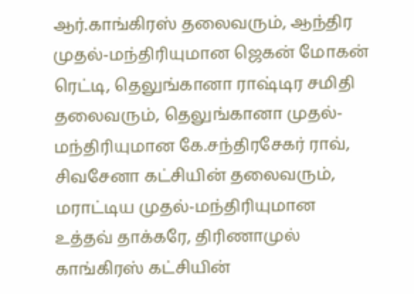ஆர்.காங்கிரஸ் தலைவரும், ஆந்திர முதல்-மந்திரியுமான ஜெகன் மோகன் ரெட்டி, தெலுங்கானா ராஷ்டிர சமிதி தலைவரும், தெலுங்கானா முதல்-மந்திரியுமான கே.சந்திரசேகர் ராவ், சிவசேனா கட்சியின் தலைவரும், மராட்டிய முதல்-மந்திரியுமான உத்தவ் தாக்கரே, திரிணாமுல் காங்கிரஸ் கட்சியின்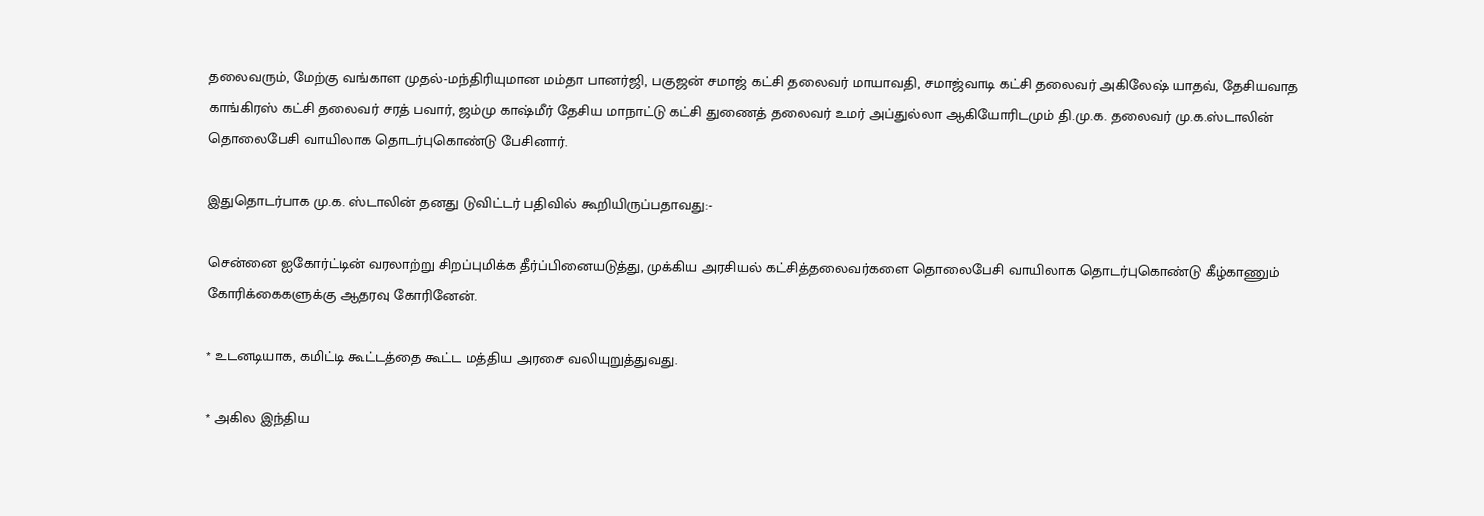தலைவரும், மேற்கு வங்காள முதல்-மந்திரியுமான மம்தா பானர்ஜி, பகுஜன் சமாஜ் கட்சி தலைவர் மாயாவதி, சமாஜ்வாடி கட்சி தலைவர் அகிலேஷ் யாதவ், தேசியவாத காங்கிரஸ் கட்சி தலைவர் சரத் பவார், ஜம்மு காஷ்மீர் தேசிய மாநாட்டு கட்சி துணைத் தலைவர் உமர் அப்துல்லா ஆகியோரிடமும் தி.மு.க. தலைவர் மு.க.ஸ்டாலின் தொலைபேசி வாயிலாக தொடர்புகொண்டு பேசினார்.

இதுதொடர்பாக மு.க. ஸ்டாலின் தனது டுவிட்டர் பதிவில் கூறியிருப்பதாவது:-

சென்னை ஐகோர்ட்டின் வரலாற்று சிறப்புமிக்க தீர்ப்பினையடுத்து, முக்கிய அரசியல் கட்சித்தலைவர்களை தொலைபேசி வாயிலாக தொடர்புகொண்டு கீழ்காணும் கோரிக்கைகளுக்கு ஆதரவு கோரினேன்.

* உடனடியாக, கமிட்டி கூட்டத்தை கூட்ட மத்திய அரசை வலியுறுத்துவது.

* அகில இந்திய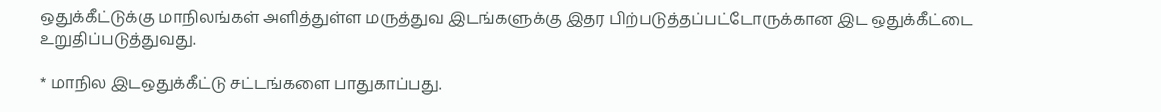ஒதுக்கீட்டுக்கு மாநிலங்கள் அளித்துள்ள மருத்துவ இடங்களுக்கு இதர பிற்படுத்தப்பட்டோருக்கான இட ஒதுக்கீட்டை உறுதிப்படுத்துவது.

* மாநில இடஒதுக்கீட்டு சட்டங்களை பாதுகாப்பது.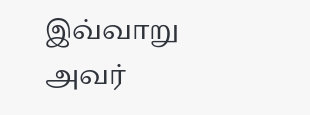இவ்வாறு அவர்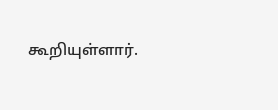கூறியுள்ளார்.